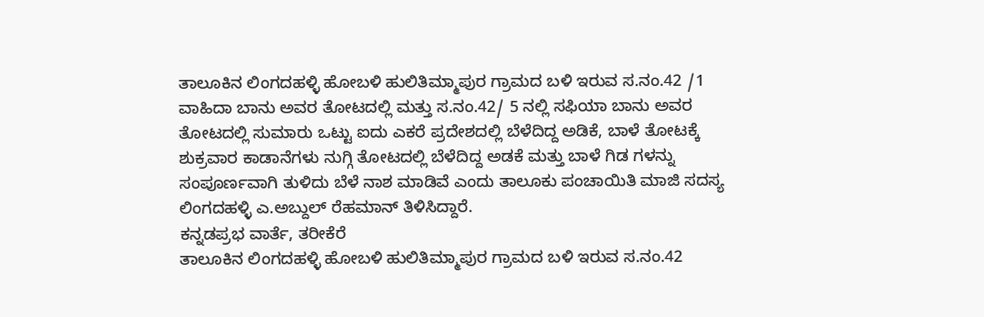ತಾಲೂಕಿನ ಲಿಂಗದಹಳ್ಳಿ ಹೋಬಳಿ ಹುಲಿತಿಮ್ಮಾಪುರ ಗ್ರಾಮದ ಬಳಿ ಇರುವ ಸ.ನಂ.42 /1 ವಾಹಿದಾ ಬಾನು ಅವರ ತೋಟದಲ್ಲಿ ಮತ್ತು ಸ.ನಂ.42/ 5 ನಲ್ಲಿ ಸಫಿಯಾ ಬಾನು ಅವರ ತೋಟದಲ್ಲಿ ಸುಮಾರು ಒಟ್ಟು ಐದು ಎಕರೆ ಪ್ರದೇಶದಲ್ಲಿ ಬೆಳೆದಿದ್ದ ಅಡಿಕೆ, ಬಾಳೆ ತೋಟಕ್ಕೆ ಶುಕ್ರವಾರ ಕಾಡಾನೆಗಳು ನುಗ್ಗಿ ತೋಟದಲ್ಲಿ ಬೆಳೆದಿದ್ದ ಅಡಕೆ ಮತ್ತು ಬಾಳೆ ಗಿಡ ಗಳನ್ನು ಸಂಪೂರ್ಣವಾಗಿ ತುಳಿದು ಬೆಳೆ ನಾಶ ಮಾಡಿವೆ ಎಂದು ತಾಲೂಕು ಪಂಚಾಯಿತಿ ಮಾಜಿ ಸದಸ್ಯ ಲಿಂಗದಹಳ್ಳಿ ಎ.ಅಬ್ದುಲ್ ರೆಹಮಾನ್ ತಿಳಿಸಿದ್ದಾರೆ.
ಕನ್ನಡಪ್ರಭ ವಾರ್ತೆ, ತರೀಕೆರೆ
ತಾಲೂಕಿನ ಲಿಂಗದಹಳ್ಳಿ ಹೋಬಳಿ ಹುಲಿತಿಮ್ಮಾಪುರ ಗ್ರಾಮದ ಬಳಿ ಇರುವ ಸ.ನಂ.42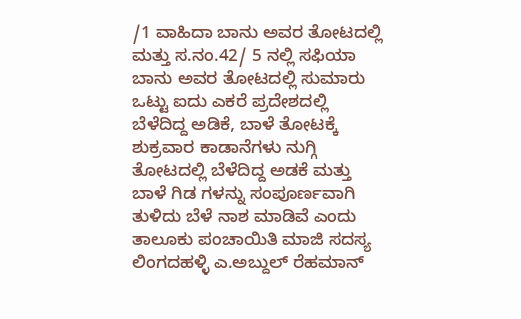/1 ವಾಹಿದಾ ಬಾನು ಅವರ ತೋಟದಲ್ಲಿ ಮತ್ತು ಸ.ನಂ.42/ 5 ನಲ್ಲಿ ಸಫಿಯಾ ಬಾನು ಅವರ ತೋಟದಲ್ಲಿ ಸುಮಾರು ಒಟ್ಟು ಐದು ಎಕರೆ ಪ್ರದೇಶದಲ್ಲಿ ಬೆಳೆದಿದ್ದ ಅಡಿಕೆ, ಬಾಳೆ ತೋಟಕ್ಕೆ ಶುಕ್ರವಾರ ಕಾಡಾನೆಗಳು ನುಗ್ಗಿ ತೋಟದಲ್ಲಿ ಬೆಳೆದಿದ್ದ ಅಡಕೆ ಮತ್ತು ಬಾಳೆ ಗಿಡ ಗಳನ್ನು ಸಂಪೂರ್ಣವಾಗಿ ತುಳಿದು ಬೆಳೆ ನಾಶ ಮಾಡಿವೆ ಎಂದು ತಾಲೂಕು ಪಂಚಾಯಿತಿ ಮಾಜಿ ಸದಸ್ಯ ಲಿಂಗದಹಳ್ಳಿ ಎ.ಅಬ್ದುಲ್ ರೆಹಮಾನ್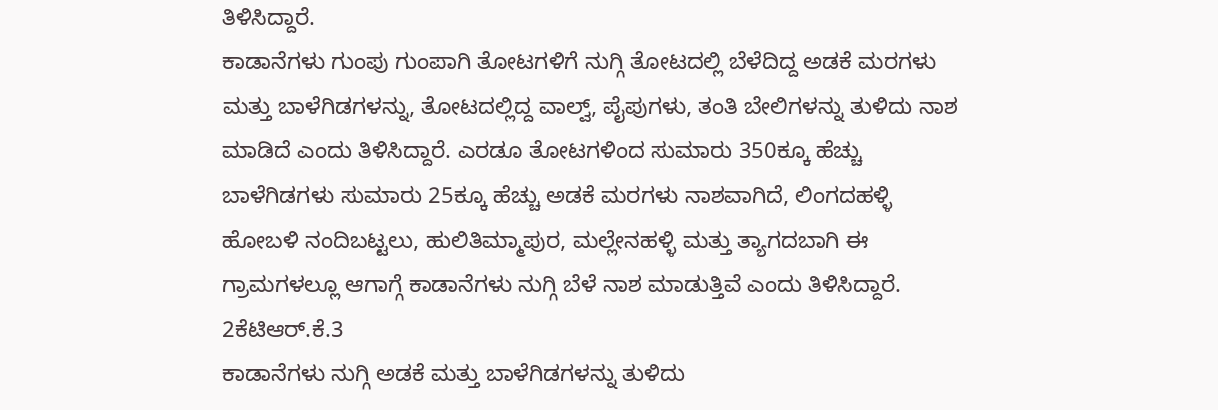ತಿಳಿಸಿದ್ದಾರೆ.
ಕಾಡಾನೆಗಳು ಗುಂಪು ಗುಂಪಾಗಿ ತೋಟಗಳಿಗೆ ನುಗ್ಗಿ ತೋಟದಲ್ಲಿ ಬೆಳೆದಿದ್ದ ಅಡಕೆ ಮರಗಳು ಮತ್ತು ಬಾಳೆಗಿಡಗಳನ್ನು, ತೋಟದಲ್ಲಿದ್ದ ವಾಲ್ವ್, ಪೈಪುಗಳು, ತಂತಿ ಬೇಲಿಗಳನ್ನು ತುಳಿದು ನಾಶ ಮಾಡಿದೆ ಎಂದು ತಿಳಿಸಿದ್ದಾರೆ. ಎರಡೂ ತೋಟಗಳಿಂದ ಸುಮಾರು 350ಕ್ಕೂ ಹೆಚ್ಚು ಬಾಳೆಗಿಡಗಳು ಸುಮಾರು 25ಕ್ಕೂ ಹೆಚ್ಚು ಅಡಕೆ ಮರಗಳು ನಾಶವಾಗಿದೆ, ಲಿಂಗದಹಳ್ಳಿ ಹೋಬಳಿ ನಂದಿಬಟ್ಟಲು, ಹುಲಿತಿಮ್ಮಾಪುರ, ಮಲ್ಲೇನಹಳ್ಳಿ ಮತ್ತು ತ್ಯಾಗದಬಾಗಿ ಈ ಗ್ರಾಮಗಳಲ್ಲೂ ಆಗಾಗ್ಗೆ ಕಾಡಾನೆಗಳು ನುಗ್ಗಿ ಬೆಳೆ ನಾಶ ಮಾಡುತ್ತಿವೆ ಎಂದು ತಿಳಿಸಿದ್ದಾರೆ.
2ಕೆಟಿಆರ್.ಕೆ.3
ಕಾಡಾನೆಗಳು ನುಗ್ಗಿ ಅಡಕೆ ಮತ್ತು ಬಾಳೆಗಿಡಗಳನ್ನು ತುಳಿದು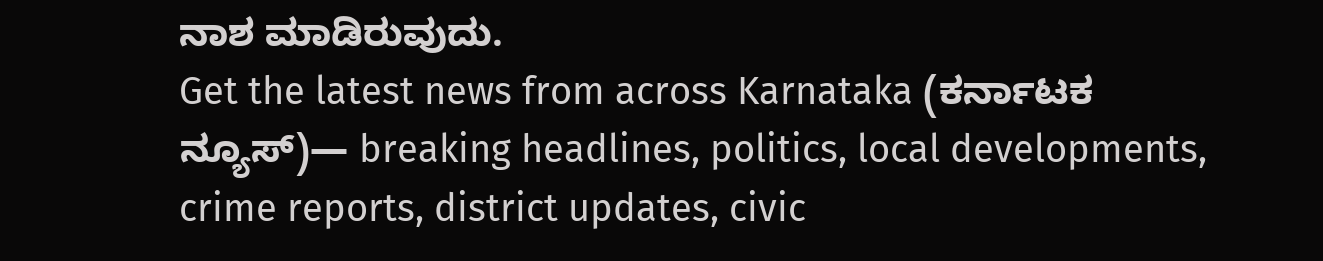ನಾಶ ಮಾಡಿರುವುದು.
Get the latest news from across Karnataka (ಕರ್ನಾಟಕ ನ್ಯೂಸ್)— breaking headlines, politics, local developments, crime reports, district updates, civic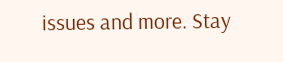issues and more. Stay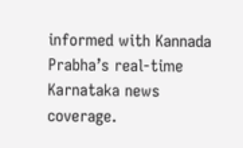informed with Kannada Prabha’s real‑time Karnataka news coverage.